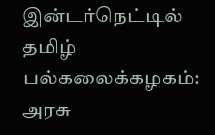இன்டர்நெட்டில் தமிழ் பல்கலைக்கழகம்: அரசு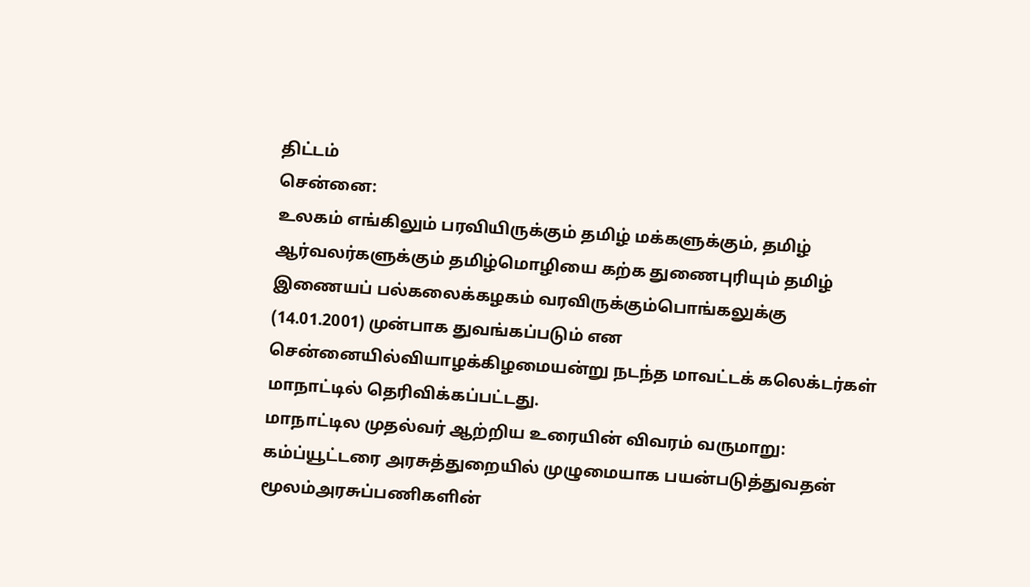திட்டம்
சென்னை:
உலகம் எங்கிலும் பரவியிருக்கும் தமிழ் மக்களுக்கும், தமிழ் ஆர்வலர்களுக்கும் தமிழ்மொழியை கற்க துணைபுரியும் தமிழ் இணையப் பல்கலைக்கழகம் வரவிருக்கும்பொங்கலுக்கு (14.01.2001) முன்பாக துவங்கப்படும் என சென்னையில்வியாழக்கிழமையன்று நடந்த மாவட்டக் கலெக்டர்கள் மாநாட்டில் தெரிவிக்கப்பட்டது.
மாநாட்டில முதல்வர் ஆற்றிய உரையின் விவரம் வருமாறு:
கம்ப்யூட்டரை அரசுத்துறையில் முழுமையாக பயன்படுத்துவதன் மூலம்அரசுப்பணிகளின்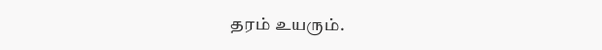தரம் உயரும்.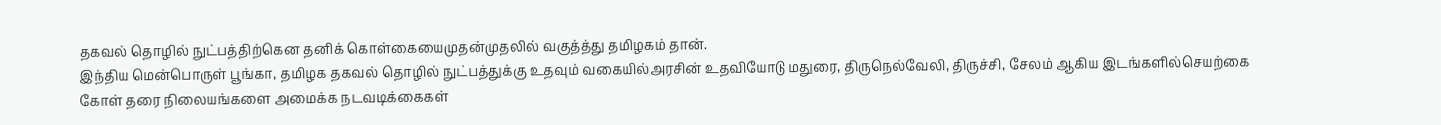தகவல் தொழில் நுட்பத்திற்கென தனிக் கொள்கையைமுதன்முதலில் வகுத்த்து தமிழகம் தான்.
இந்திய மென்பொருள் பூங்கா, தமிழக தகவல் தொழில் நுட்பத்துக்கு உதவும் வகையில்அரசின் உதவியோடு மதுரை, திருநெல்வேலி, திருச்சி, சேலம் ஆகிய இடங்களில்செயற்கை கோள் தரை நிலையங்களை அமைக்க நடவடிக்கைகள்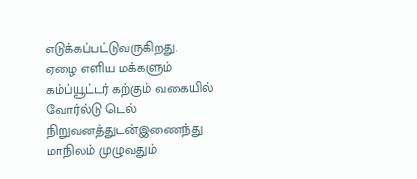எடுக்கப்பட்டுவருகிறது.
ஏழை எளிய மக்களும் கம்ப்யூட்டர் கற்கும் வகையில் வோர்ல்டு டெல் நிறுவனத்துடன்இணைந்து மாநிலம் முழுவதும்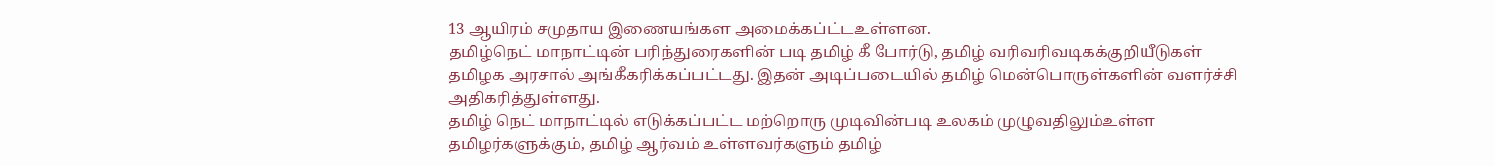13 ஆயிரம் சமுதாய இணையங்கள அமைக்கப்ட்டஉள்ளன.
தமிழ்நெட் மாநாட்டின் பரிந்துரைகளின் படி தமிழ் கீ போர்டு, தமிழ் வரிவரிவடிகக்குறியீடுகள் தமிழக அரசால் அங்கீகரிக்கப்பட்டது. இதன் அடிப்படையில் தமிழ் மென்பொருள்களின் வளர்ச்சி அதிகரித்துள்ளது.
தமிழ் நெட் மாநாட்டில் எடுக்கப்பட்ட மற்றொரு முடிவின்படி உலகம் முழுவதிலும்உள்ள தமிழர்களுக்கும், தமிழ் ஆர்வம் உள்ளவர்களும் தமிழ்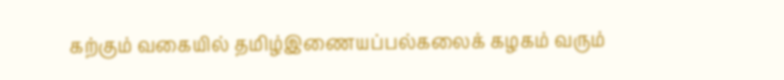கற்கும் வகையில் தமிழ்இணையப்பல்கலைக் கழகம் வரும்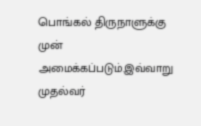பொங்கல் திருநாளுக்கு முன் அமைக்கப்படும்.இவ்வாறு முதல்வர்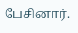பேசினார்.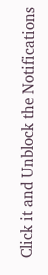Click it and Unblock the Notifications